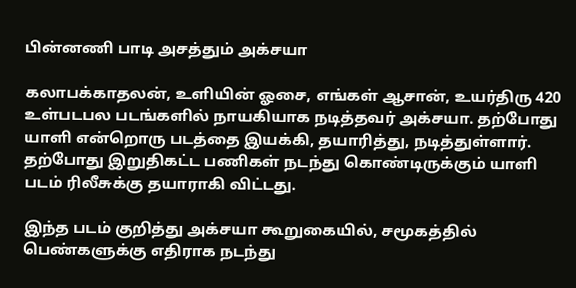பின்னணி பாடி அசத்தும் அக்சயா

கலாபக்காதலன், உளியின் ஓசை, எங்கள் ஆசான், உயர்திரு 420 உள்படபல படங்களில் நாயகியாக நடித்தவர் அக்சயா. தற்போது யாளி என்றொரு படத்தை இயக்கி, தயாரித்து, நடித்துள்ளார்.
தற்போது இறுதிகட்ட பணிகள் நடந்து கொண்டிருக்கும் யாளி படம் ரிலீசுக்கு தயாராகி விட்டது.

இந்த படம் குறித்து அக்சயா கூறுகையில், சமூகத்தில் பெண்களுக்கு எதிராக நடந்து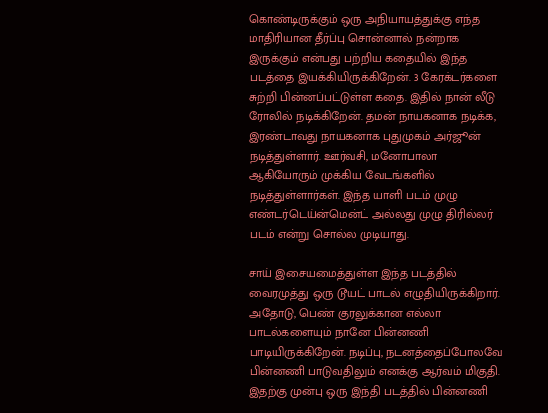கொண்டிருக்கும் ஒரு அநியாயத்துக்கு எந்த மாதிரியான தீர்ப்பு சொன்னால் நன்றாக இருக்கும் என்பது பற்றிய கதையில் இந்த படத்தை இயக்கியிருக்கிறேன். 3 கேரக்டர்களை சுற்றி பின்னப்பட்டுள்ள கதை. இதில் நான் லீடு ரோலில் நடிக்கிறேன். தமன் நாயகனாக நடிக்க, இரண்டாவது நாயகனாக புதுமுகம் அர்ஜூன் நடித்துள்ளார். ஊர்வசி, மனோபாலா ஆகியோரும் முக்கிய வேடங்களில் நடித்துள்ளார்கள். இந்த யாளி படம் முழு எண்டர்டெய்ன்மென்ட் அல்லது முழு திரில்லர் படம் என்று சொல்ல முடியாது.

சாய் இசையமைத்துள்ள இந்த படத்தில் வைரமுத்து ஒரு டூயட் பாடல் எழுதியிருக்கிறார். அதோடு, பெண் குரலுக்கான எல்லா பாடல்களையும் நானே பின்னணி பாடியிருக்கிறேன். நடிப்பு, நடனத்தைப்போலவே பின்னணி பாடுவதிலும் எனக்கு ஆர்வம் மிகுதி. இதற்கு முன்பு ஒரு இந்தி படத்தில் பின்னணி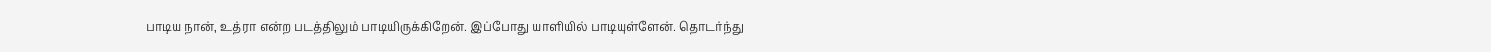பாடிய நான், உத்ரா என்ற படத்திலும் பாடியிருக்கிறேன். இப்போது யாளியில் பாடியுள்ளேன். தொடர்ந்து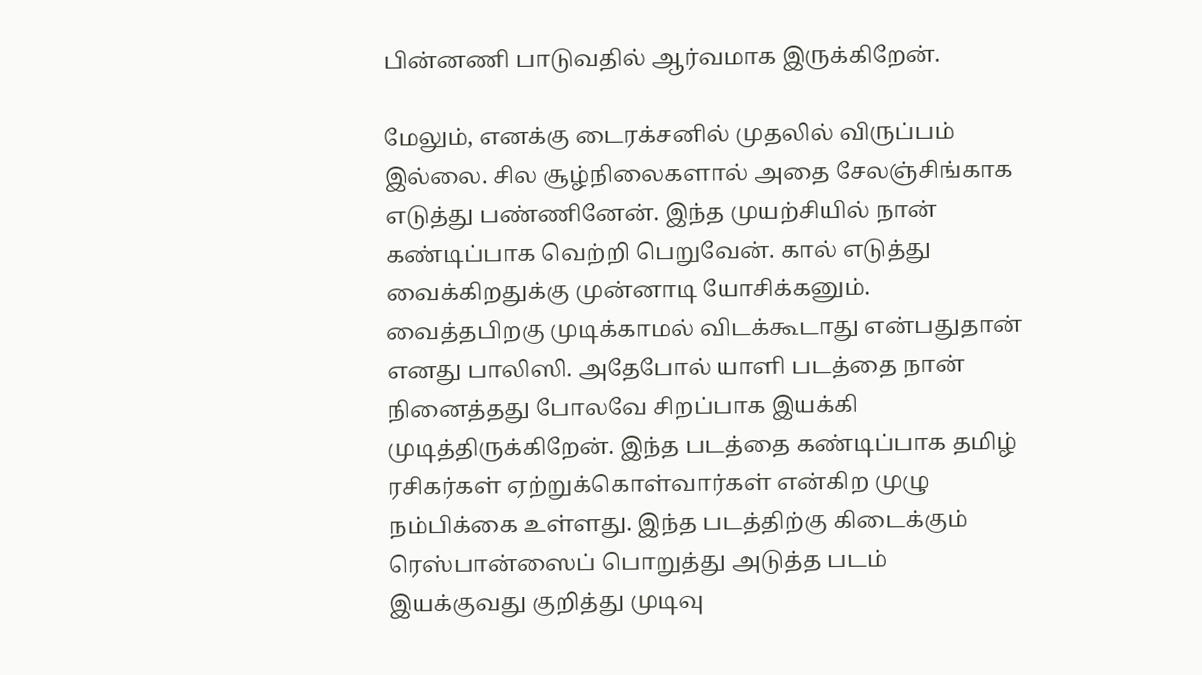பின்னணி பாடுவதில் ஆர்வமாக இருக்கிறேன்.

மேலும், எனக்கு டைரக்சனில் முதலில் விருப்பம் இல்லை. சில சூழ்நிலைகளால் அதை சேலஞ்சிங்காக எடுத்து பண்ணினேன். இந்த முயற்சியில் நான் கண்டிப்பாக வெற்றி பெறுவேன். கால் எடுத்து வைக்கிறதுக்கு முன்னாடி யோசிக்கனும். வைத்தபிறகு முடிக்காமல் விடக்கூடாது என்பதுதான் எனது பாலிஸி. அதேபோல் யாளி படத்தை நான் நினைத்தது போலவே சிறப்பாக இயக்கி முடித்திருக்கிறேன். இந்த படத்தை கண்டிப்பாக தமிழ் ரசிகர்கள் ஏற்றுக்கொள்வார்கள் என்கிற முழு நம்பிக்கை உள்ளது. இந்த படத்திற்கு கிடைக்கும் ரெஸ்பான்ஸைப் பொறுத்து அடுத்த படம் இயக்குவது குறித்து முடிவு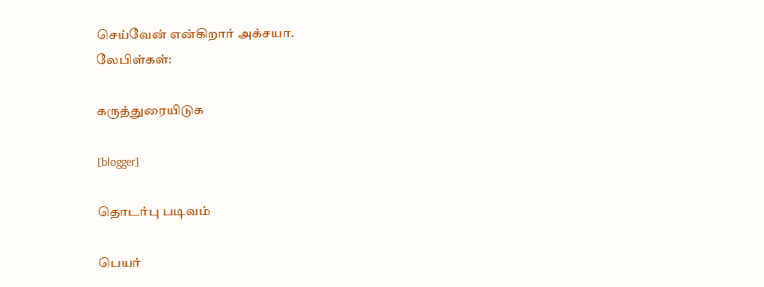செய்வேன் என்கிறார் அக்சயா.
லேபிள்கள்:

கருத்துரையிடுக

[blogger]

தொடர்பு படிவம்

பெயர்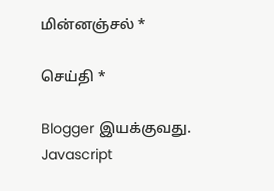மின்னஞ்சல் *

செய்தி *

Blogger இயக்குவது.
Javascript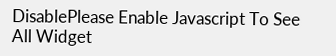DisablePlease Enable Javascript To See All Widget